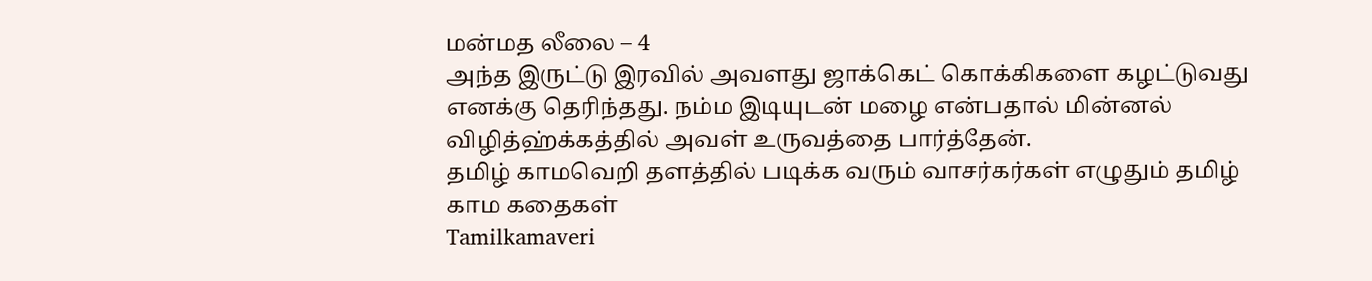மன்மத லீலை – 4
அந்த இருட்டு இரவில் அவளது ஜாக்கெட் கொக்கிகளை கழட்டுவது எனக்கு தெரிந்தது. நம்ம இடியுடன் மழை என்பதால் மின்னல் விழித்ஹ்க்கத்தில் அவள் உருவத்தை பார்த்தேன்.
தமிழ் காமவெறி தளத்தில் படிக்க வரும் வாசர்கர்கள் எழுதும் தமிழ் காம கதைகள்
Tamilkamaveri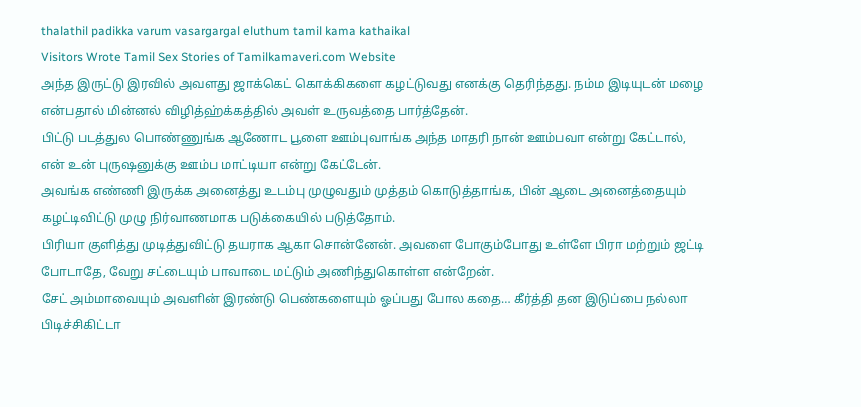thalathil padikka varum vasargargal eluthum tamil kama kathaikal
Visitors Wrote Tamil Sex Stories of Tamilkamaveri.com Website
அந்த இருட்டு இரவில் அவளது ஜாக்கெட் கொக்கிகளை கழட்டுவது எனக்கு தெரிந்தது. நம்ம இடியுடன் மழை என்பதால் மின்னல் விழித்ஹ்க்கத்தில் அவள் உருவத்தை பார்த்தேன்.
பிட்டு படத்துல பொண்ணுங்க ஆணோட பூளை ஊம்புவாங்க அந்த மாதரி நான் ஊம்பவா என்று கேட்டால், என் உன் புருஷனுக்கு ஊம்ப மாட்டியா என்று கேட்டேன்.
அவங்க எண்ணி இருக்க அனைத்து உடம்பு முழுவதும் முத்தம் கொடுத்தாங்க, பின் ஆடை அனைத்தையும் கழட்டிவிட்டு முழு நிர்வாணமாக படுக்கையில் படுத்தோம்.
பிரியா குளித்து முடித்துவிட்டு தயராக ஆகா சொன்னேன். அவளை போகும்போது உள்ளே பிரா மற்றும் ஜட்டி போடாதே, வேறு சட்டையும் பாவாடை மட்டும் அணிந்துகொள்ள என்றேன்.
சேட் அம்மாவையும் அவளின் இரண்டு பெண்களையும் ஓப்பது போல கதை… கீர்த்தி தன இடுப்பை நல்லா பிடிச்சிகிட்டா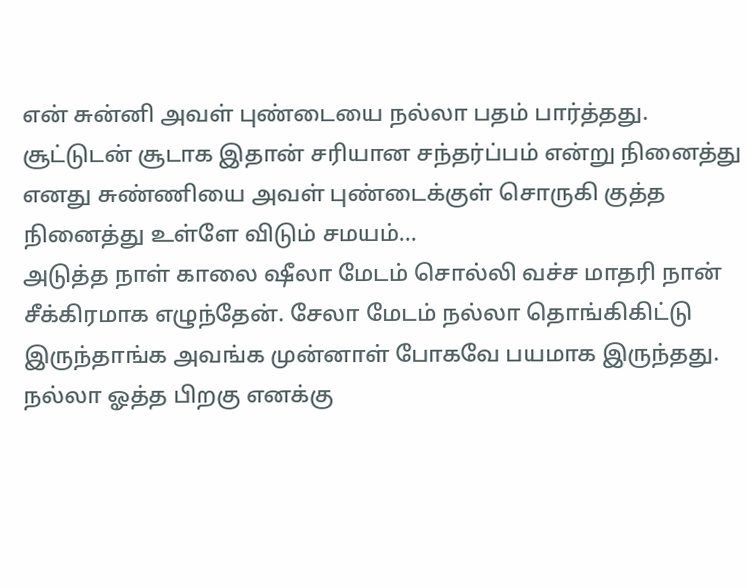என் சுன்னி அவள் புண்டையை நல்லா பதம் பார்த்தது.
சூட்டுடன் சூடாக இதான் சரியான சந்தர்ப்பம் என்று நினைத்து எனது சுண்ணியை அவள் புண்டைக்குள் சொருகி குத்த நினைத்து உள்ளே விடும் சமயம்…
அடுத்த நாள் காலை ஷீலா மேடம் சொல்லி வச்ச மாதரி நான் சீக்கிரமாக எழுந்தேன். சேலா மேடம் நல்லா தொங்கிகிட்டு இருந்தாங்க அவங்க முன்னாள் போகவே பயமாக இருந்தது.
நல்லா ஓத்த பிறகு எனக்கு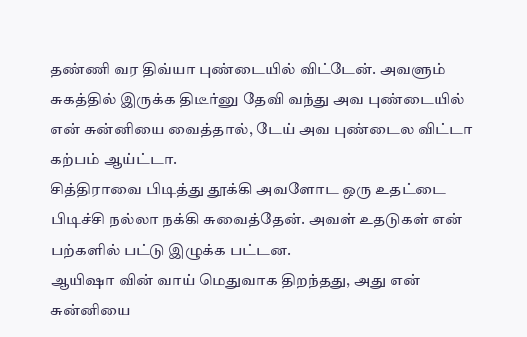தண்ணி வர திவ்யா புண்டையில் விட்டேன். அவளும் சுகத்தில் இருக்க திடீர்னு தேவி வந்து அவ புண்டையில் என் சுன்னியை வைத்தால், டேய் அவ புண்டைல விட்டா கற்பம் ஆய்ட்டா.
சித்திராவை பிடித்து தூக்கி அவளோட ஒரு உதட்டை பிடிச்சி நல்லா நக்கி சுவைத்தேன். அவள் உதடுகள் என் பற்களில் பட்டு இழுக்க பட்டன.
ஆயிஷா வின் வாய் மெதுவாக திறந்தது, அது என் சுன்னியை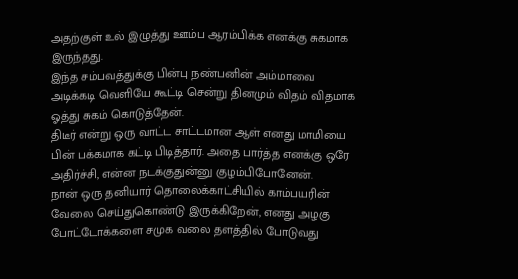அதற்குள் உல் இழுத்து ஊம்ப ஆரம்பிக்க எனக்கு சுகமாக இருந்தது.
இந்த சம்பவத்துக்கு பின்பு நண்பனின் அம்மாவை அடிக்கடி வெளியே கூட்டி சென்று தினமும் விதம் விதமாக ஓத்து சுகம் கொடுத்தேன்.
திடீர் என்று ஒரு வாட்ட சாட்டமான ஆள் எனது மாமியை பின் பக்கமாக கட்டி பிடித்தார். அதை பார்த்த எனக்கு ஒரே அதிர்ச்சி, என்ன நடக்குதுன்னு குழம்பிபோனேன்.
நான் ஒரு தனியார் தொலைக்காட்சியில் காம்பயரின் வேலை செய்துகொண்டு இருக்கிறேன், எனது அழகு போட்டோக்களை சமுக வலை தளத்தில் போடுவது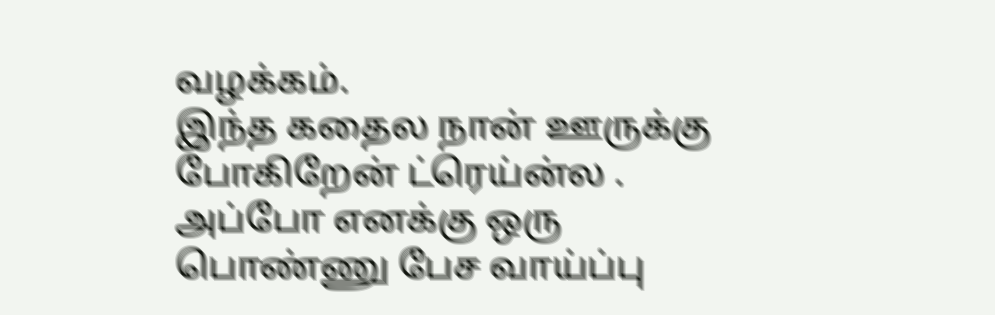வழக்கம்.
இந்த கதைல நான் ஊருக்கு போகிறேன் ட்ரெய்ன்ல . அப்போ எனக்கு ஒரு பொண்ணு பேச வாய்ப்பு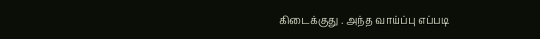கிடைக்குது . அந்த வாய்ப்பு எப்படி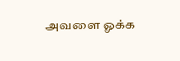அவளை ஓக்க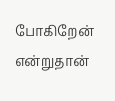போகிறேன் என்றுதான்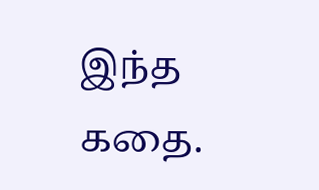இந்த கதை.